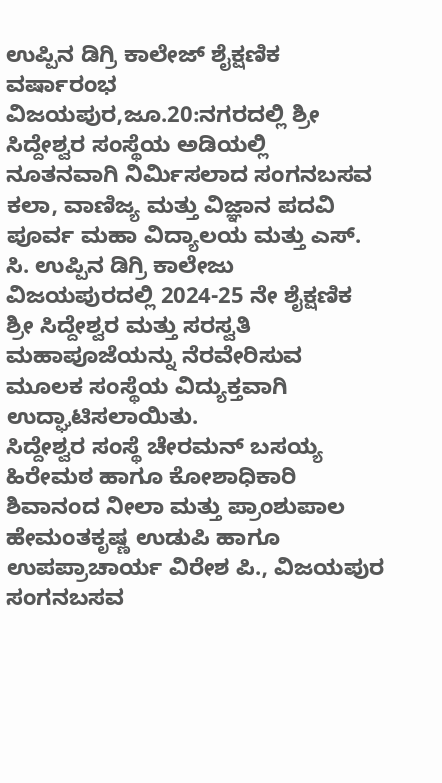ಉಪ್ಪಿನ ಡಿಗ್ರಿ ಕಾಲೇಜ್ ಶೈಕ್ಷಣಿಕ ವರ್ಷಾರಂಭ
ವಿಜಯಪುರ,ಜೂ.20:ನಗರದಲ್ಲಿ ಶ್ರೀ ಸಿದ್ದೇಶ್ವರ ಸಂಸ್ಥೆಯ ಅಡಿಯಲ್ಲಿ ನೂತನವಾಗಿ ನಿರ್ಮಿಸಲಾದ ಸಂಗನಬಸವ ಕಲಾ, ವಾಣಿಜ್ಯ ಮತ್ತು ವಿಜ್ಞಾನ ಪದವಿ ಪೂರ್ವ ಮಹಾ ವಿದ್ಯಾಲಯ ಮತ್ತು ಎಸ್. ಸಿ. ಉಪ್ಪಿನ ಡಿಗ್ರಿ ಕಾಲೇಜು ವಿಜಯಪುರದಲ್ಲಿ 2024-25 ನೇ ಶೈಕ್ಷಣಿಕ ಶ್ರೀ ಸಿದ್ದೇಶ್ವರ ಮತ್ತು ಸರಸ್ವತಿ ಮಹಾಪೂಜೆಯನ್ನು ನೆರವೇರಿಸುವ ಮೂಲಕ ಸಂಸ್ಥೆಯ ವಿದ್ಯುಕ್ತವಾಗಿ ಉದ್ಘಾಟಿಸಲಾಯಿತು.
ಸಿದ್ದೇಶ್ವರ ಸಂಸ್ಥೆ ಚೇರಮನ್ ಬಸಯ್ಯ ಹಿರೇಮಠ ಹಾಗೂ ಕೋಶಾಧಿಕಾರಿ ಶಿವಾನಂದ ನೀಲಾ ಮತ್ತು ಪ್ರಾಂಶುಪಾಲ ಹೇಮಂತಕೃಷ್ಣ ಉಡುಪಿ ಹಾಗೂ ಉಪಪ್ರಾಚಾರ್ಯ ವಿರೇಶ ಪಿ., ವಿಜಯಪುರ ಸಂಗನಬಸವ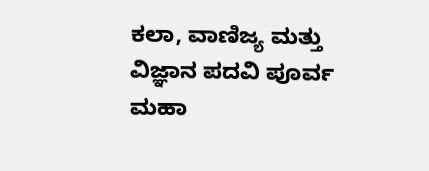ಕಲಾ, ವಾಣಿಜ್ಯ ಮತ್ತು ವಿಜ್ಞಾನ ಪದವಿ ಪೂರ್ವ ಮಹಾ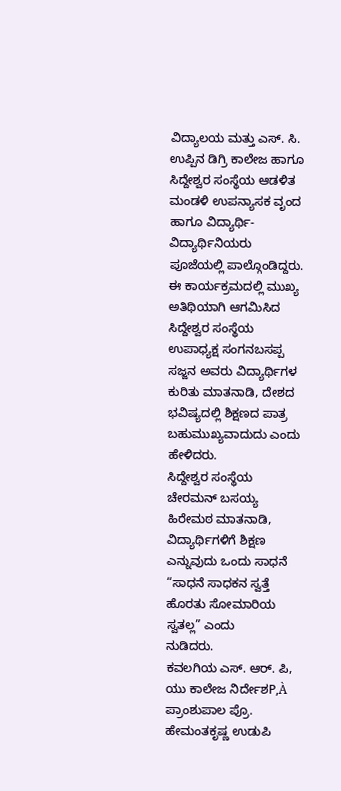ವಿದ್ಯಾಲಯ ಮತ್ತು ಎಸ್. ಸಿ. ಉಪ್ಪಿನ ಡಿಗ್ರಿ ಕಾಲೇಜ ಹಾಗೂ ಸಿದ್ದೇಶ್ವರ ಸಂಸ್ಥೆಯ ಆಡಳಿತ ಮಂಡಳಿ ಉಪನ್ಯಾಸಕ ವೃಂದ ಹಾಗೂ ವಿದ್ಯಾರ್ಥಿ- ವಿದ್ಯಾರ್ಥಿನಿಯರು ಪೂಜೆಯಲ್ಲಿ ಪಾಲ್ಗೊಂಡಿದ್ದರು.
ಈ ಕಾರ್ಯಕ್ರಮದಲ್ಲಿ ಮುಖ್ಯ ಅತಿಥಿಯಾಗಿ ಆಗಮಿಸಿದ ಸಿದ್ದೇಶ್ವರ ಸಂಸ್ಥೆಯ ಉಪಾಧ್ಯಕ್ಷ ಸಂಗನಬಸಪ್ಪ ಸಜ್ಜನ ಅವರು ವಿದ್ಯಾರ್ಥಿಗಳ ಕುರಿತು ಮಾತನಾಡಿ, ದೇಶದ ಭವಿಷ್ಯದಲ್ಲಿ ಶಿಕ್ಷಣದ ಪಾತ್ರ ಬಹುಮುಖ್ಯವಾದುದು ಎಂದು ಹೇಳಿದರು.
ಸಿದ್ದೇಶ್ವರ ಸಂಸ್ಥೆಯ ಚೇರಮನ್ ಬಸಯ್ಯ ಹಿರೇಮಠ ಮಾತನಾಡಿ, ವಿದ್ಯಾರ್ಥಿಗಳಿಗೆ ಶಿಕ್ಷಣ ಎನ್ನುವುದು ಒಂದು ಸಾಧನೆ “ಸಾಧನೆ ಸಾಧಕನ ಸ್ವತ್ತೆ ಹೊರತು ಸೋಮಾರಿಯ ಸ್ವತಲ್ಲ” ಎಂದು
ನುಡಿದರು.
ಕವಲಗಿಯ ಎಸ್. ಆರ್. ಪಿ, ಯು ಕಾಲೇಜ ನಿರ್ದೇಶP,À ಪ್ರಾಂಶುಪಾಲ ಪ್ರೊ. ಹೇಮಂತಕೃಷ್ಣ ಉಡುಪಿ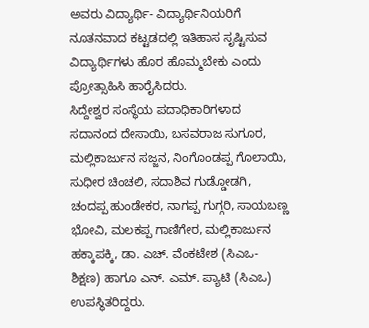ಅವರು ವಿದ್ಯಾರ್ಥಿ- ವಿದ್ಯಾರ್ಥಿನಿಯರಿಗೆ ನೂತನವಾದ ಕಟ್ಟಡದಲ್ಲಿ ಇತಿಹಾಸ ಸೃಷ್ಟಿಸುವ ವಿದ್ಯಾರ್ಥಿಗಳು ಹೊರ ಹೊಮ್ಮಬೇಕು ಎಂದು ಪ್ರೋತ್ಸಾಹಿಸಿ ಹಾರೈಸಿದರು.
ಸಿದ್ದೇಶ್ವರ ಸಂಸ್ಥೆಯ ಪದಾಧಿಕಾರಿಗಳಾದ ಸದಾನಂದ ದೇಸಾಯಿ, ಬಸವರಾಜ ಸುಗೂರ, ಮಲ್ಲಿಕಾರ್ಜುನ ಸಜ್ಜನ, ನಿಂಗೊಂಡಪ್ಪ ಗೊಲಾಯಿ, ಸುಧೀರ ಚಿಂಚಲಿ, ಸದಾಶಿವ ಗುಡ್ಡೋಡಗಿ, ಚಂದಪ್ಪ ಹುಂಡೇಕರ, ನಾಗಪ್ಪ ಗುಗ್ಗರಿ, ಸಾಯಬಣ್ಣ ಭೋವಿ, ಮಲಕಪ್ಪ ಗಾಣಿಗೇರ, ಮಲ್ಲಿಕಾರ್ಜುನ ಹಕ್ಕಾಪಕ್ಕಿ, ಡಾ. ಎಚ್. ವೆಂಕಟೇಶ (ಸಿಎಒ- ಶಿಕ್ಷಣ) ಹಾಗೂ ಎನ್. ಎಮ್. ಪ್ಯಾಟಿ (ಸಿಎಒ) ಉಪಸ್ಥಿತರಿದ್ದರು.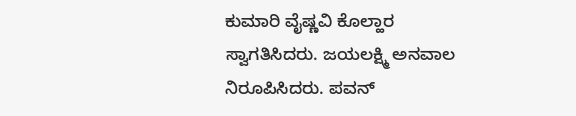ಕುಮಾರಿ ವೈಷ್ಣವಿ ಕೊಲ್ಹಾರ ಸ್ವಾಗತಿಸಿದರು. ಜಯಲಕ್ಷ್ಮಿ ಅನವಾಲ ನಿರೂಪಿಸಿದರು. ಪವನ್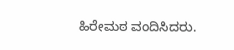ಹಿರೇಮಠ ವಂದಿಸಿದರು.